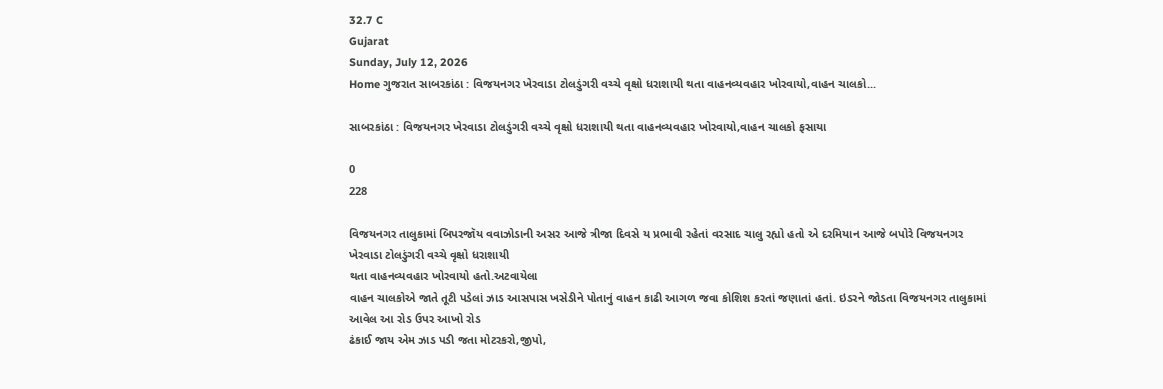32.7 C
Gujarat
Sunday, July 12, 2026
Home ગુજરાત સાબરકાંઠા : વિજયનગર ખેરવાડા ટોલડુંગરી વચ્ચે વૃક્ષો ધરાશાયી થતા વાહનવ્યવહાર ખોરવાયો,વાહન ચાલકો...

સાબરકાંઠા : વિજયનગર ખેરવાડા ટોલડુંગરી વચ્ચે વૃક્ષો ધરાશાયી થતા વાહનવ્યવહાર ખોરવાયો,વાહન ચાલકો ફસાયા

0
228

વિજયનગર તાલુકામાં બિપરજૉય વવાઝોડાની અસર આજે ત્રીજા દિવસે ય પ્રભાવી રહેતાં વરસાદ ચાલુ રહ્યો હતો એ દરમિયાન આજે બપોરે વિજયનગર ખેરવાડા ટોલડુંગરી વચ્ચે વૃક્ષો ધરાશાયી
થતા વાહનવ્યવહાર ખોરવાયો હતો.અટવાયેલા
વાહન ચાલકોએ જાતે તૂટી પડેલાં ઝાડ આસપાસ ખસેડીને પોતાનું વાહન કાઢી આગળ જવા કોશિશ કરતાં જણાતાં હતાં. ઇડરને જોડતા વિજયનગર તાલુકામાં આવેલ આ રોડ ઉપર આખો રોડ
ઢંકાઈ જાય એમ ઝાડ પડી જતા મોટરકરો,જીપો,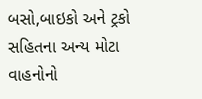બસો,બાઇકો અને ટ્રકો સહિતના અન્ય મોટા વાહનોનો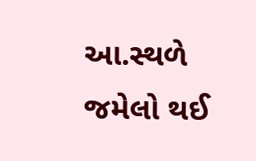આ.સ્થળે જમેલો થઈ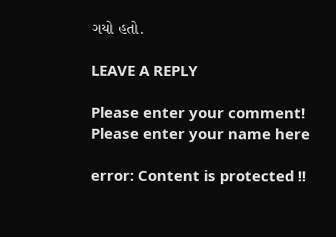ગયો હતો.

LEAVE A REPLY

Please enter your comment!
Please enter your name here

error: Content is protected !!